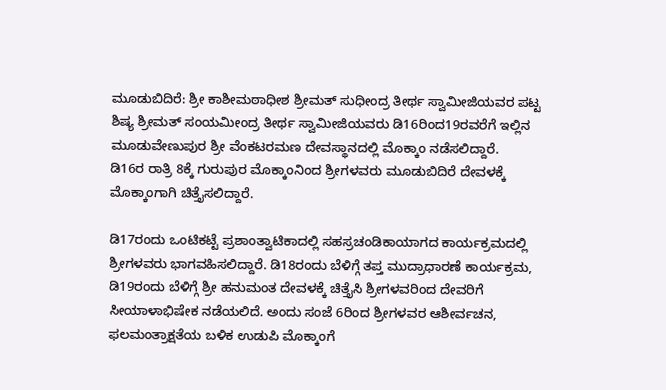ಮೂಡುಬಿದಿರೆ: ಶ್ರೀ ಕಾಶೀಮಠಾಧೀಶ ಶ್ರೀಮತ್ ಸುಧೀಂದ್ರ ತೀರ್ಥ ಸ್ವಾಮೀಜಿಯವರ ಪಟ್ಟ ಶಿಷ್ಯ ಶ್ರೀಮತ್ ಸಂಯಮೀಂದ್ರ ತೀರ್ಥ ಸ್ವಾಮೀಜಿಯವರು ಡಿ16ರಿಂದ19ರವರೆಗೆ ಇಲ್ಲಿನ ಮೂಡುವೇಣುಪುರ ಶ್ರೀ ವೆಂಕಟರಮಣ ದೇವಸ್ಥಾನದಲ್ಲಿ ಮೊಕ್ಕಾಂ ನಡೆಸಲಿದ್ದಾರೆ.
ಡಿ16ರ ರಾತ್ರಿ 8ಕ್ಕೆ ಗುರುಪುರ ಮೊಕ್ಕಾಂನಿಂದ ಶ್ರೀಗಳವರು ಮೂಡುಬಿದಿರೆ ದೇವಳಕ್ಕೆ ಮೊಕ್ಕಾಂಗಾಗಿ ಚಿತ್ತೈಸಲಿದ್ದಾರೆ.

ಡಿ17ರಂದು ಒಂಟಿಕಟ್ಟೆ ಪ್ರಶಾಂತ್ವಾಟಿಕಾದಲ್ಲಿ ಸಹಸ್ರಚಂಡಿಕಾಯಾಗದ ಕಾರ್ಯಕ್ರಮದಲ್ಲಿ ಶ್ರೀಗಳವರು ಭಾಗವಹಿಸಲಿದ್ದಾರೆ. ಡಿ18ರಂದು ಬೆಳಿಗ್ಗೆ ತಪ್ತ ಮುದ್ರಾಧಾರಣೆ ಕಾರ್ಯಕ್ರಮ, ಡಿ19ರಂದು ಬೆಳಿಗ್ಗೆ ಶ್ರೀ ಹನುಮಂತ ದೇವಳಕ್ಕೆ ಚಿತ್ತೈಸಿ ಶ್ರೀಗಳವರಿಂದ ದೇವರಿಗೆ ಸೀಯಾಳಾಭಿಷೇಕ ನಡೆಯಲಿದೆ. ಅಂದು ಸಂಜೆ 6ರಿಂದ ಶ್ರೀಗಳವರ ಆಶೀರ್ವಚನ, ಫಲಮಂತ್ರಾಕ್ಷತೆಯ ಬಳಿಕ ಉಡುಪಿ ಮೊಕ್ಕಾಂಗೆ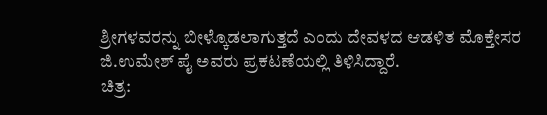ಶ್ರೀಗಳವರನ್ನು ಬೀಳ್ಕೊಡಲಾಗುತ್ತದೆ ಎಂದು ದೇವಳದ ಆಡಳಿತ ಮೊಕ್ತೇಸರ ಜಿ.ಉಮೇಶ್ ಪೈ ಅವರು ಪ್ರಕಟಣೆಯಲ್ಲಿ ತಿಳಿಸಿದ್ದಾರೆ.
ಚಿತ್ರ: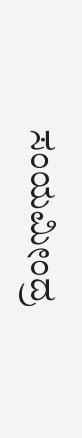ಸಂಯಮೀಂದ್ರ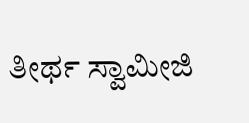ತೀರ್ಥ ಸ್ವಾಮೀಜಿ